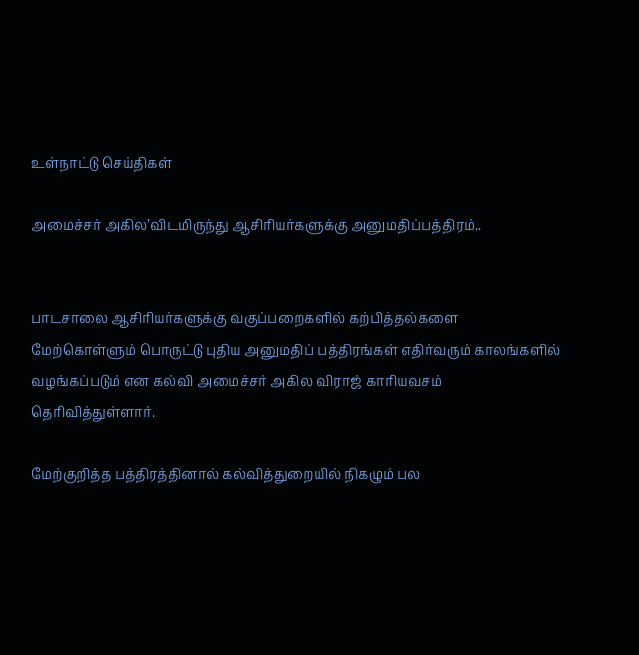உள்நாட்டு செய்திகள்

அமைச்சர் அகில’விடமிருந்து ஆசிரியர்களுக்கு அனுமதிப்பத்திரம்..


பாடசாலை ஆசிரியர்களுக்கு வகுப்பறைகளில் கற்பித்தல்களை மேற்கொள்ளும் பொருட்டு புதிய அனுமதிப் பத்திரங்கள் எதிர்வரும் காலங்களில் வழங்கப்படும் என கல்வி அமைச்சர் அகில விராஜ் காரியவசம் தெரிவித்துள்ளார்.

மேற்குறித்த பத்திரத்தினால் கல்வித்துறையில் நிகழும் பல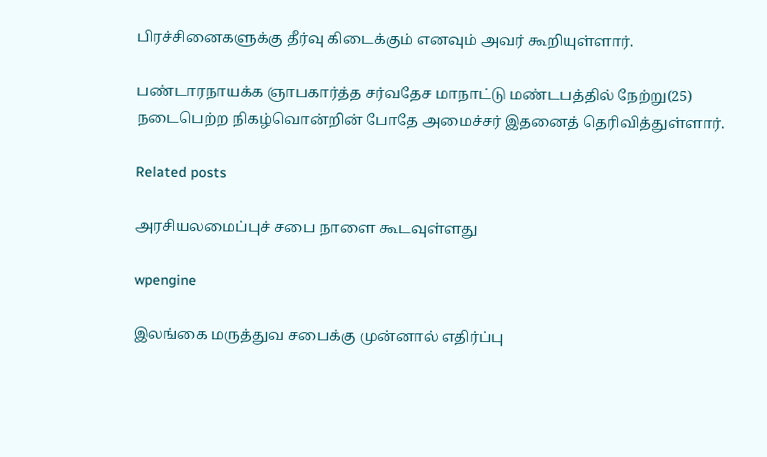பிரச்சினைகளுக்கு தீர்வு கிடைக்கும் எனவும் அவர் கூறியுள்ளார்.

பண்டாரநாயக்க ஞாபகார்த்த சர்வதேச மாநாட்டு மண்டபத்தில் நேற்று(25) நடைபெற்ற நிகழ்வொன்றின் போதே அமைச்சர் இதனைத் தெரிவித்துள்ளார்.

Related posts

அரசியலமைப்புச் சபை நாளை கூடவுள்ளது

wpengine

இலங்கை மருத்துவ சபைக்கு முன்னால் எதிர்ப்பு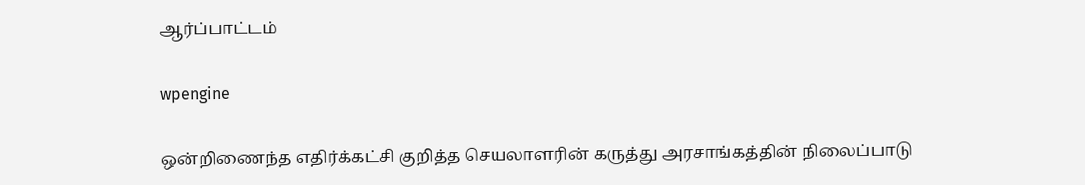ஆர்ப்பாட்டம்

wpengine

ஒன்றிணைந்த எதிர்க்கட்சி குறித்த செயலாளரின் கருத்து அரசாங்கத்தின் நிலைப்பாடு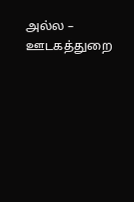அல்ல – ஊடகத்துறை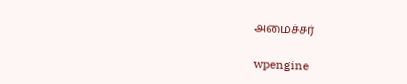அமைச்சர்

wpengine